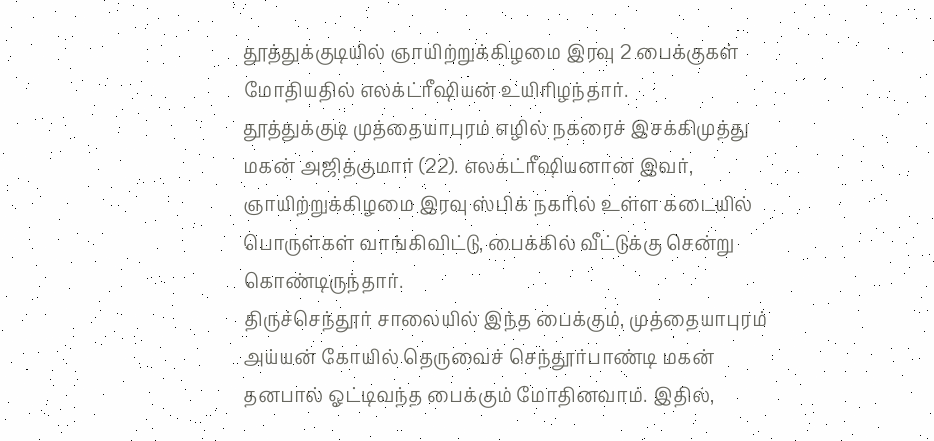தூத்துக்குடியில் ஞாயிற்றுக்கிழமை இரவு 2 பைக்குகள் மோதியதில் எலக்ட்ரீஷியன் உயிரிழந்தார்.
தூத்துக்குடி முத்தையாபுரம் எழில் நகரைச் இசக்கிமுத்து மகன் அஜித்குமார் (22). எலக்ட்ரீஷியனான இவர், ஞாயிற்றுக்கிழமை இரவு ஸ்பிக் நகரில் உள்ள கடையில் பொருள்கள் வாங்கிவிட்டு, பைக்கில் வீட்டுக்கு சென்று கொண்டிருந்தார்.
திருச்செந்தூர் சாலையில் இந்த பைக்கும், முத்தையாபுரம் அய்யன் கோயில் தெருவைச் செந்தூர்பாண்டி மகன் தனபால் ஓட்டிவந்த பைக்கும் மோதினவாம். இதில்,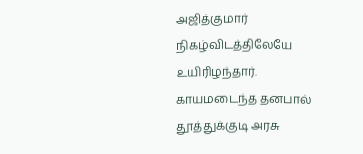அஜித்குமார் நிகழ்விடத்திலேயே உயிரிழந்தார். காயமடைந்த தனபால் தூத்துக்குடி அரசு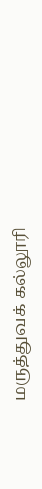மருத்துவக் கல்லூரி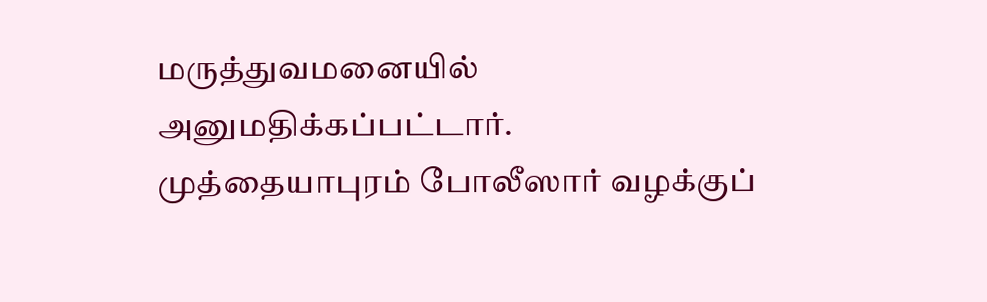மருத்துவமனையில் அனுமதிக்கப்பட்டார். முத்தையாபுரம் போலீஸார் வழக்குப்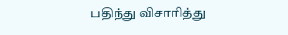பதிந்து விசாரித்து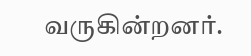வருகின்றனர்.